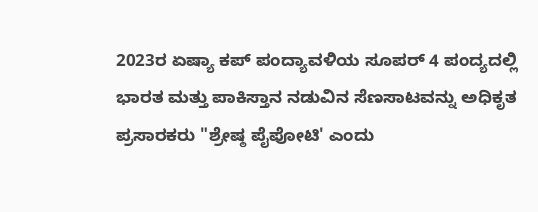2023ರ ಏಷ್ಯಾ ಕಪ್ ಪಂದ್ಯಾವಳಿಯ ಸೂಪರ್ 4 ಪಂದ್ಯದಲ್ಲಿ ಭಾರತ ಮತ್ತು ಪಾಕಿಸ್ತಾನ ನಡುವಿನ ಸೆಣಸಾಟವನ್ನು ಅಧಿಕೃತ ಪ್ರಸಾರಕರು "ಶ್ರೇಷ್ಠ ಪೈಪೋಟಿ' ಎಂದು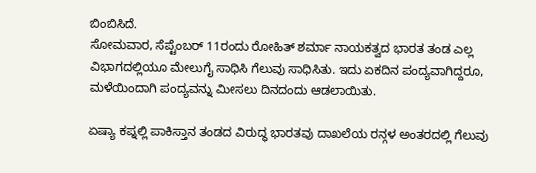ಬಿಂಬಿಸಿದೆ.
ಸೋಮವಾರ, ಸೆಪ್ಟೆಂಬರ್ 11ರಂದು ರೋಹಿತ್ ಶರ್ಮಾ ನಾಯಕತ್ವದ ಭಾರತ ತಂಡ ಎಲ್ಲ ವಿಭಾಗದಲ್ಲಿಯೂ ಮೇಲುಗೈ ಸಾಧಿಸಿ ಗೆಲುವು ಸಾಧಿಸಿತು. ಇದು ಏಕದಿನ ಪಂದ್ಯವಾಗಿದ್ದರೂ, ಮಳೆಯಿಂದಾಗಿ ಪಂದ್ಯವನ್ನು ಮೀಸಲು ದಿನದಂದು ಆಡಲಾಯಿತು.

ಏಷ್ಯಾ ಕಪ್ನಲ್ಲಿ ಪಾಕಿಸ್ತಾನ ತಂಡದ ವಿರುದ್ಧ ಭಾರತವು ದಾಖಲೆಯ ರನ್ಗಳ ಅಂತರದಲ್ಲಿ ಗೆಲುವು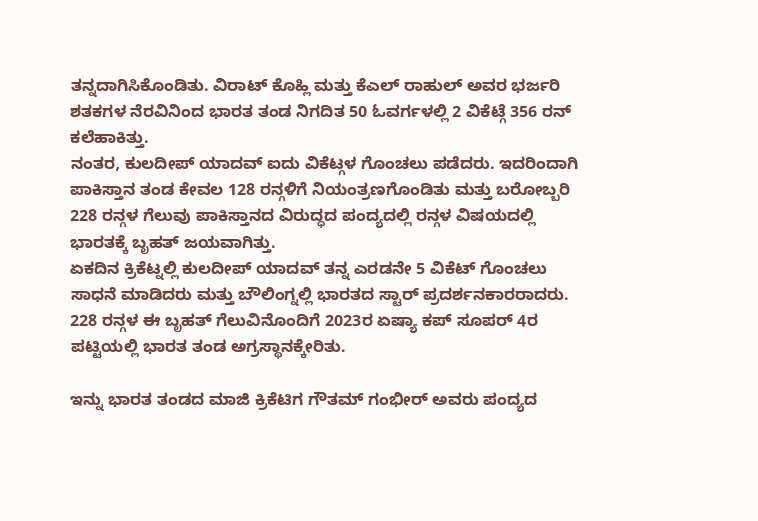ತನ್ನದಾಗಿಸಿಕೊಂಡಿತು. ವಿರಾಟ್ ಕೊಹ್ಲಿ ಮತ್ತು ಕೆಎಲ್ ರಾಹುಲ್ ಅವರ ಭರ್ಜರಿ ಶತಕಗಳ ನೆರವಿನಿಂದ ಭಾರತ ತಂಡ ನಿಗದಿತ 50 ಓವರ್ಗಳಲ್ಲಿ 2 ವಿಕೆಟ್ಗೆ 356 ರನ್ ಕಲೆಹಾಕಿತ್ತು.
ನಂತರ, ಕುಲದೀಪ್ ಯಾದವ್ ಐದು ವಿಕೆಟ್ಗಳ ಗೊಂಚಲು ಪಡೆದರು. ಇದರಿಂದಾಗಿ ಪಾಕಿಸ್ತಾನ ತಂಡ ಕೇವಲ 128 ರನ್ಗಳಿಗೆ ನಿಯಂತ್ರಣಗೊಂಡಿತು ಮತ್ತು ಬರೋಬ್ಬರಿ 228 ರನ್ಗಳ ಗೆಲುವು ಪಾಕಿಸ್ತಾನದ ವಿರುದ್ಧದ ಪಂದ್ಯದಲ್ಲಿ ರನ್ಗಳ ವಿಷಯದಲ್ಲಿ ಭಾರತಕ್ಕೆ ಬೃಹತ್ ಜಯವಾಗಿತ್ತು.
ಏಕದಿನ ಕ್ರಿಕೆಟ್ನಲ್ಲಿ ಕುಲದೀಪ್ ಯಾದವ್ ತನ್ನ ಎರಡನೇ 5 ವಿಕೆಟ್ ಗೊಂಚಲು ಸಾಧನೆ ಮಾಡಿದರು ಮತ್ತು ಬೌಲಿಂಗ್ನಲ್ಲಿ ಭಾರತದ ಸ್ಟಾರ್ ಪ್ರದರ್ಶನಕಾರರಾದರು. 228 ರನ್ಗಳ ಈ ಬೃಹತ್ ಗೆಲುವಿನೊಂದಿಗೆ 2023ರ ಏಷ್ಯಾ ಕಪ್ ಸೂಪರ್ 4ರ ಪಟ್ಟಿಯಲ್ಲಿ ಭಾರತ ತಂಡ ಅಗ್ರಸ್ಥಾನಕ್ಕೇರಿತು.

ಇನ್ನು ಭಾರತ ತಂಡದ ಮಾಜಿ ಕ್ರಿಕೆಟಿಗ ಗೌತಮ್ ಗಂಭೀರ್ ಅವರು ಪಂದ್ಯದ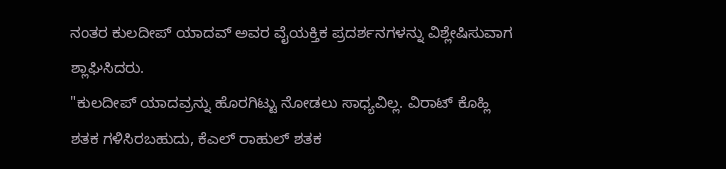ನಂತರ ಕುಲದೀಪ್ ಯಾದವ್ ಅವರ ವೈಯಕ್ತಿಕ ಪ್ರದರ್ಶನಗಳನ್ನು ವಿಶ್ಲೇಷಿಸುವಾಗ ಶ್ಲಾಘಿಸಿದರು.
"ಕುಲದೀಪ್ ಯಾದವ್ರನ್ನು ಹೊರಗಿಟ್ಟು ನೋಡಲು ಸಾಧ್ಯವಿಲ್ಲ. ವಿರಾಟ್ ಕೊಹ್ಲಿ ಶತಕ ಗಳಿಸಿರಬಹುದು, ಕೆಎಲ್ ರಾಹುಲ್ ಶತಕ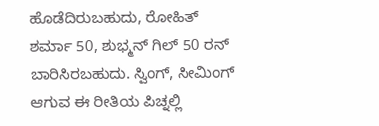ಹೊಡೆದಿರುಬಹುದು, ರೋಹಿತ್ ಶರ್ಮಾ 50, ಶುಭ್ಮನ್ ಗಿಲ್ 50 ರನ್ ಬಾರಿಸಿರಬಹುದು. ಸ್ವಿಂಗ್, ಸೀಮಿಂಗ್ ಆಗುವ ಈ ರೀತಿಯ ಪಿಚ್ನಲ್ಲಿ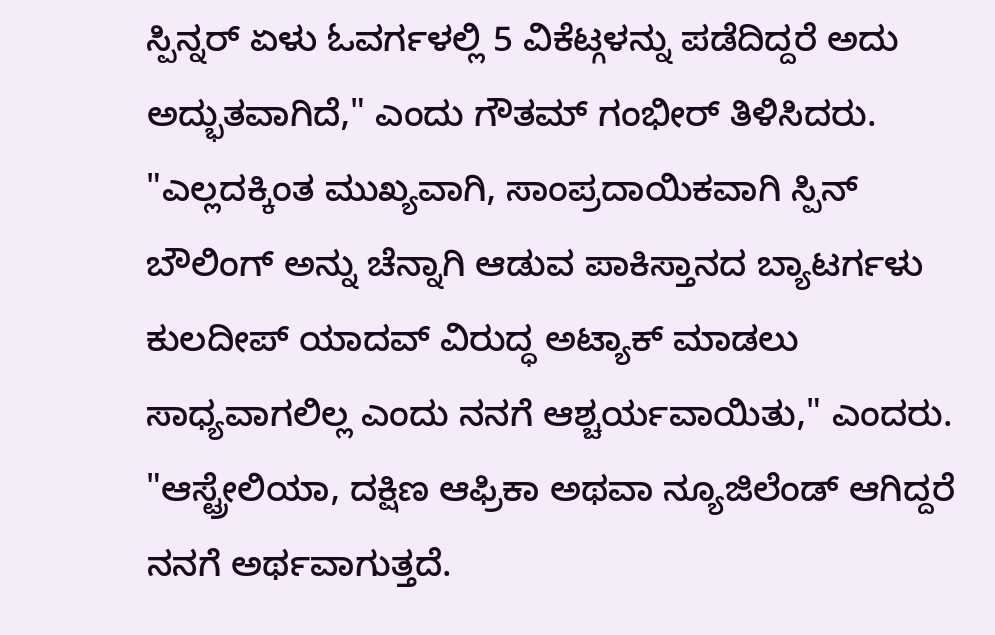ಸ್ಪಿನ್ನರ್ ಏಳು ಓವರ್ಗಳಲ್ಲಿ 5 ವಿಕೆಟ್ಗಳನ್ನು ಪಡೆದಿದ್ದರೆ ಅದು ಅದ್ಭುತವಾಗಿದೆ," ಎಂದು ಗೌತಮ್ ಗಂಭೀರ್ ತಿಳಿಸಿದರು.
"ಎಲ್ಲದಕ್ಕಿಂತ ಮುಖ್ಯವಾಗಿ, ಸಾಂಪ್ರದಾಯಿಕವಾಗಿ ಸ್ಪಿನ್ ಬೌಲಿಂಗ್ ಅನ್ನು ಚೆನ್ನಾಗಿ ಆಡುವ ಪಾಕಿಸ್ತಾನದ ಬ್ಯಾಟರ್ಗಳು ಕುಲದೀಪ್ ಯಾದವ್ ವಿರುದ್ಧ ಅಟ್ಯಾಕ್ ಮಾಡಲು ಸಾಧ್ಯವಾಗಲಿಲ್ಲ ಎಂದು ನನಗೆ ಆಶ್ಚರ್ಯವಾಯಿತು," ಎಂದರು.
"ಆಸ್ಟ್ರೇಲಿಯಾ, ದಕ್ಷಿಣ ಆಫ್ರಿಕಾ ಅಥವಾ ನ್ಯೂಜಿಲೆಂಡ್ ಆಗಿದ್ದರೆ ನನಗೆ ಅರ್ಥವಾಗುತ್ತದೆ.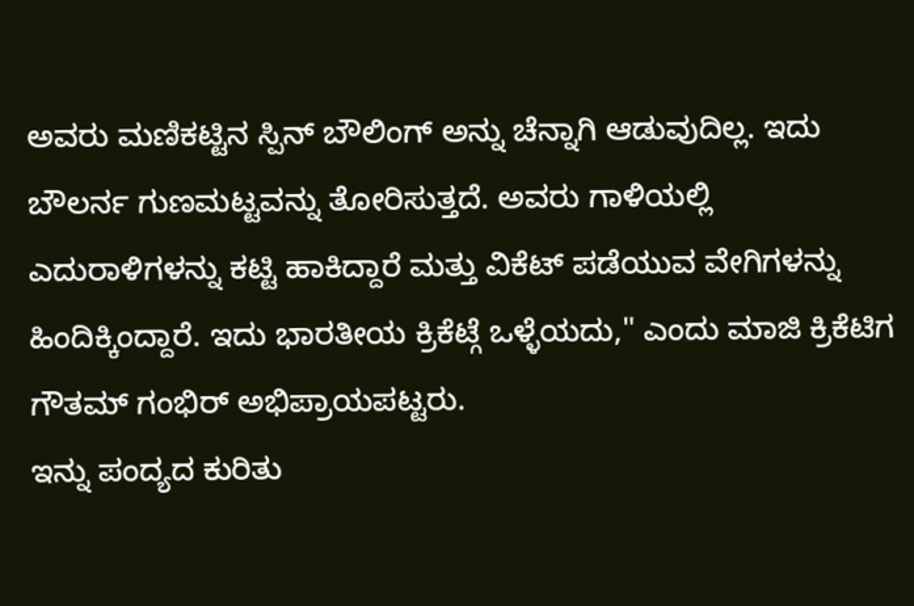ಅವರು ಮಣಿಕಟ್ಟಿನ ಸ್ಪಿನ್ ಬೌಲಿಂಗ್ ಅನ್ನು ಚೆನ್ನಾಗಿ ಆಡುವುದಿಲ್ಲ. ಇದು ಬೌಲರ್ನ ಗುಣಮಟ್ಟವನ್ನು ತೋರಿಸುತ್ತದೆ. ಅವರು ಗಾಳಿಯಲ್ಲಿ ಎದುರಾಳಿಗಳನ್ನು ಕಟ್ಟಿ ಹಾಕಿದ್ದಾರೆ ಮತ್ತು ವಿಕೆಟ್ ಪಡೆಯುವ ವೇಗಿಗಳನ್ನು ಹಿಂದಿಕ್ಕಿಂದ್ದಾರೆ. ಇದು ಭಾರತೀಯ ಕ್ರಿಕೆಟ್ಗೆ ಒಳ್ಳೆಯದು," ಎಂದು ಮಾಜಿ ಕ್ರಿಕೆಟಿಗ ಗೌತಮ್ ಗಂಭಿರ್ ಅಭಿಪ್ರಾಯಪಟ್ಟರು.
ಇನ್ನು ಪಂದ್ಯದ ಕುರಿತು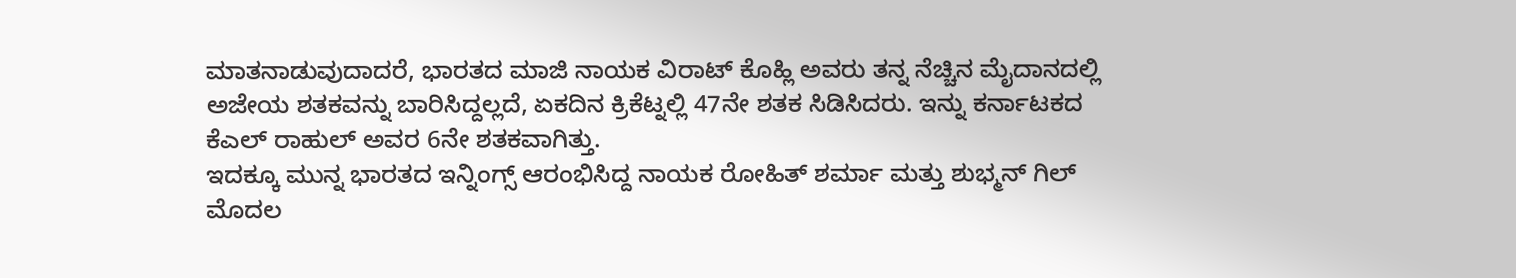ಮಾತನಾಡುವುದಾದರೆ, ಭಾರತದ ಮಾಜಿ ನಾಯಕ ವಿರಾಟ್ ಕೊಹ್ಲಿ ಅವರು ತನ್ನ ನೆಚ್ಚಿನ ಮೈದಾನದಲ್ಲಿ ಅಜೇಯ ಶತಕವನ್ನು ಬಾರಿಸಿದ್ದಲ್ಲದೆ, ಏಕದಿನ ಕ್ರಿಕೆಟ್ನಲ್ಲಿ 47ನೇ ಶತಕ ಸಿಡಿಸಿದರು. ಇನ್ನು ಕರ್ನಾಟಕದ ಕೆಎಲ್ ರಾಹುಲ್ ಅವರ 6ನೇ ಶತಕವಾಗಿತ್ತು.
ಇದಕ್ಕೂ ಮುನ್ನ ಭಾರತದ ಇನ್ನಿಂಗ್ಸ್ ಆರಂಭಿಸಿದ್ದ ನಾಯಕ ರೋಹಿತ್ ಶರ್ಮಾ ಮತ್ತು ಶುಭ್ಮನ್ ಗಿಲ್ ಮೊದಲ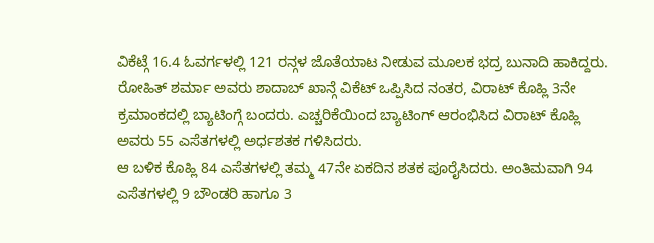ವಿಕೆಟ್ಗೆ 16.4 ಓವರ್ಗಳಲ್ಲಿ 121 ರನ್ಗಳ ಜೊತೆಯಾಟ ನೀಡುವ ಮೂಲಕ ಭದ್ರ ಬುನಾದಿ ಹಾಕಿದ್ದರು.
ರೋಹಿತ್ ಶರ್ಮಾ ಅವರು ಶಾದಾಬ್ ಖಾನ್ಗೆ ವಿಕೆಟ್ ಒಪ್ಪಿಸಿದ ನಂತರ, ವಿರಾಟ್ ಕೊಹ್ಲಿ 3ನೇ ಕ್ರಮಾಂಕದಲ್ಲಿ ಬ್ಯಾಟಿಂಗ್ಗೆ ಬಂದರು. ಎಚ್ಚರಿಕೆಯಿಂದ ಬ್ಯಾಟಿಂಗ್ ಆರಂಭಿಸಿದ ವಿರಾಟ್ ಕೊಹ್ಲಿ ಅವರು 55 ಎಸೆತಗಳಲ್ಲಿ ಅರ್ಧಶತಕ ಗಳಿಸಿದರು.
ಆ ಬಳಿಕ ಕೊಹ್ಲಿ 84 ಎಸೆತಗಳಲ್ಲಿ ತಮ್ಮ 47ನೇ ಏಕದಿನ ಶತಕ ಪೂರೈಸಿದರು. ಅಂತಿಮವಾಗಿ 94 ಎಸೆತಗಳಲ್ಲಿ 9 ಬೌಂಡರಿ ಹಾಗೂ 3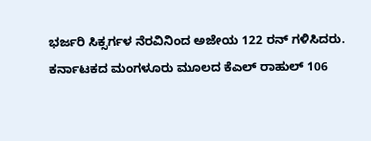ಭರ್ಜರಿ ಸಿಕ್ಸರ್ಗಳ ನೆರವಿನಿಂದ ಅಜೇಯ 122 ರನ್ ಗಳಿಸಿದರು.
ಕರ್ನಾಟಕದ ಮಂಗಳೂರು ಮೂಲದ ಕೆಎಲ್ ರಾಹುಲ್ 106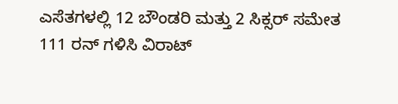ಎಸೆತಗಳಲ್ಲಿ 12 ಬೌಂಡರಿ ಮತ್ತು 2 ಸಿಕ್ಸರ್ ಸಮೇತ 111 ರನ್ ಗಳಿಸಿ ವಿರಾಟ್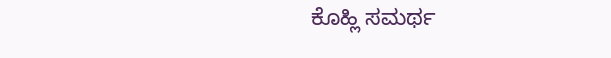ಕೊಹ್ಲಿ ಸಮರ್ಥ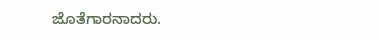ಜೊತೆಗಾರನಾದರು.